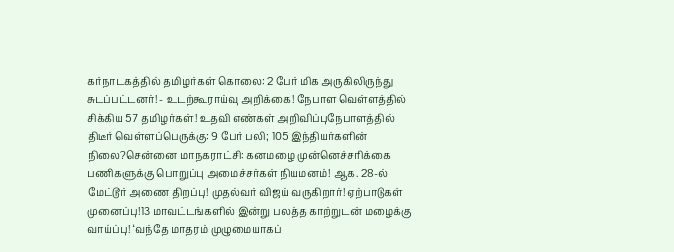கர்நாடகத்தில் தமிழர்கள் கொலை: 2 பேர் மிக அருகிலிருந்து சுடப்பட்டனர்! - உடற்கூராய்வு அறிக்கை! நேபாள வெள்ளத்தில் சிக்கிய 57 தமிழர்கள்! உதவி எண்கள் அறிவிப்புநேபாளத்தில் திடீர் வெள்ளப்பெருக்கு: 9 பேர் பலி; 105 இந்தியர்களின் நிலை?சென்னை மாநகராட்சி: கனமழை முன்னெச்சரிக்கை பணிகளுக்கு பொறுப்பு அமைச்சர்கள் நியமனம்! ஆக. 28-ல் மேட்டூர் அணை திறப்பு! முதல்வர் விஜய் வருகிறார்! ஏற்பாடுகள் முனைப்பு!13 மாவட்டங்களில் இன்று பலத்த காற்றுடன் மழைக்கு வாய்ப்பு! ‘வந்தே மாதரம் முழுமையாகப்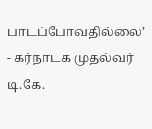பாடப்போவதில்லை’ - கர்நாடக முதல்வர் டி.கே.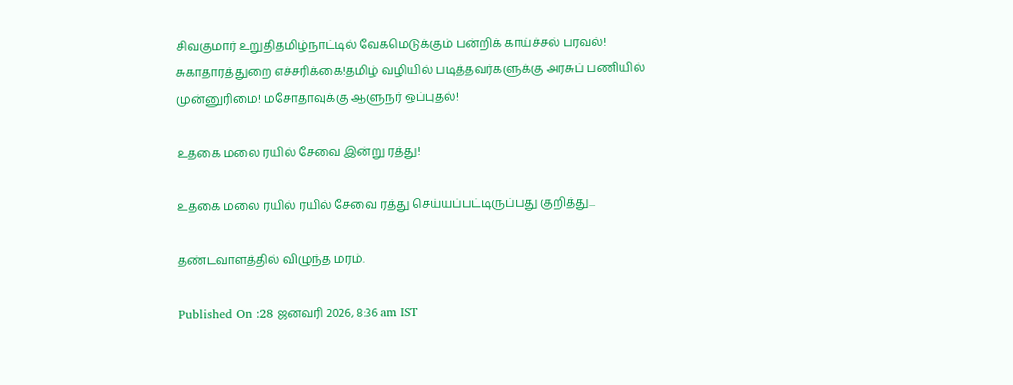சிவகுமார் உறுதிதமிழ்நாட்டில் வேகமெடுக்கும் பன்றிக் காய்ச்சல் பரவல்! சுகாதாரத்துறை எச்சரிக்கை!தமிழ் வழியில் படித்தவர்களுக்கு அரசுப் பணியில் முன்னுரிமை! மசோதாவுக்கு ஆளுநர் ஒப்புதல்!

உதகை மலை ரயில் சேவை இன்று ரத்து!

உதகை மலை ரயில் ரயில் சேவை ரத்து செய்யப்பட்டிருப்பது குறித்து...

தண்டவாளத்தில் விழுந்த மரம்.

Published On :28 ஜனவரி 2026, 8:36 am IST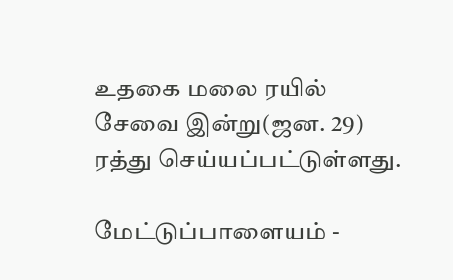உதகை மலை ரயில் சேவை இன்று(ஜன. 29) ரத்து செய்யப்பட்டுள்ளது.

மேட்டுப்பாளையம் -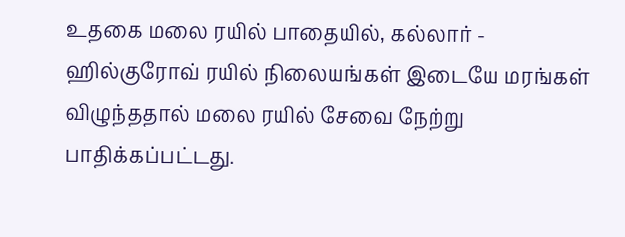உதகை மலை ரயில் பாதையில், கல்லார் - ஹில்குரோவ் ரயில் நிலையங்கள் இடையே மரங்கள் விழுந்ததால் மலை ரயில் சேவை நேற்று பாதிக்கப்பட்டது.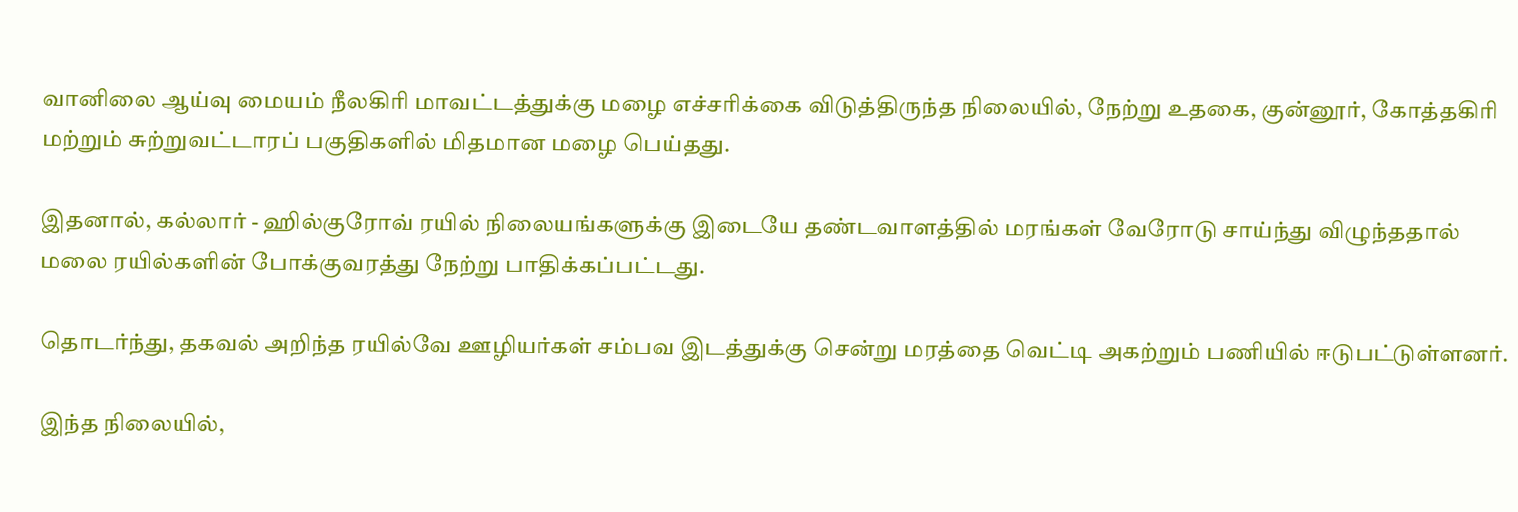வானிலை ஆய்வு மையம் நீலகிரி மாவட்டத்துக்கு மழை எச்சரிக்கை விடுத்திருந்த நிலையில், நேற்று உதகை, குன்னூர், கோத்தகிரி மற்றும் சுற்றுவட்டாரப் பகுதிகளில் மிதமான மழை பெய்தது.

இதனால், கல்லார் - ஹில்குரோவ் ரயில் நிலையங்களுக்கு இடையே தண்டவாளத்தில் மரங்கள் வேரோடு சாய்ந்து விழுந்ததால் மலை ரயில்களின் போக்குவரத்து நேற்று பாதிக்கப்பட்டது.

தொடர்ந்து, தகவல் அறிந்த ரயில்வே ஊழியர்கள் சம்பவ இடத்துக்கு சென்று மரத்தை வெட்டி அகற்றும் பணியில் ஈடுபட்டுள்ளனர்.

இந்த நிலையில்,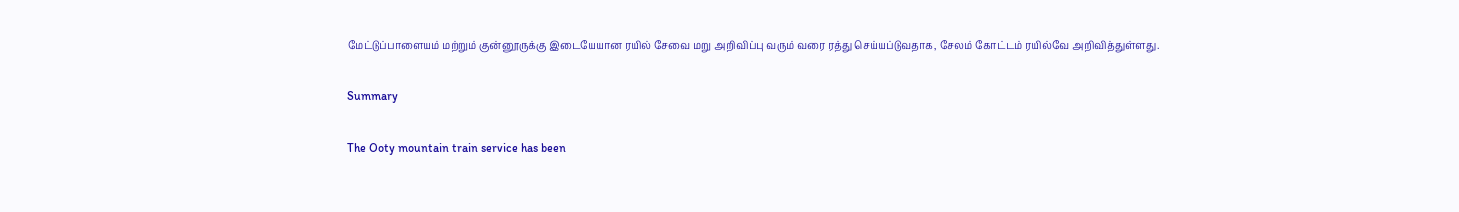மேட்டுப்பாளையம் மற்றும் குன்னூருக்கு இடையேயான ரயில் சேவை மறு அறிவிப்பு வரும் வரை ரத்து செய்யப்டுவதாக, சேலம் கோட்டம் ரயில்வே அறிவித்துள்ளது.

Summary

The Ooty mountain train service has been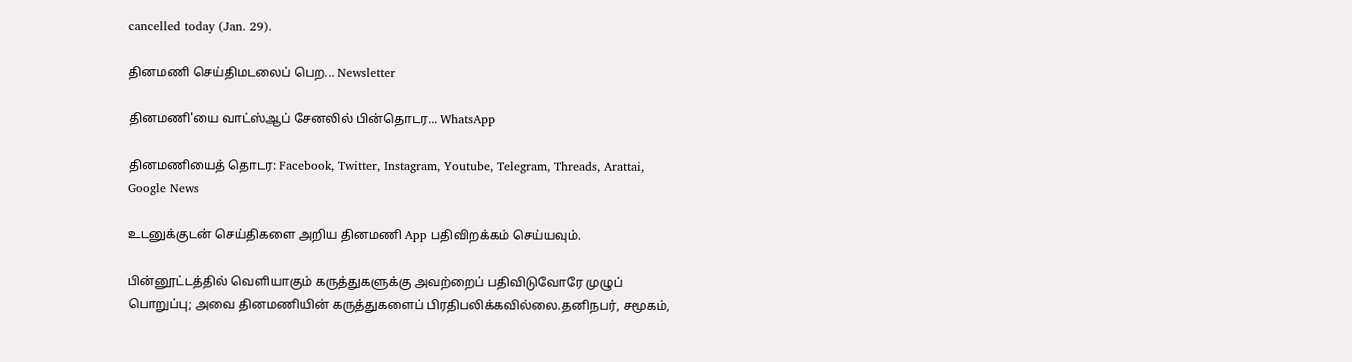cancelled today (Jan. 29).

தினமணி செய்திமடலைப் பெற... Newsletter

தினமணி'யை வாட்ஸ்ஆப் சேனலில் பின்தொடர... WhatsApp

தினமணியைத் தொடர: Facebook, Twitter, Instagram, Youtube, Telegram, Threads, Arattai, Google News

உடனுக்குடன் செய்திகளை அறிய தினமணி App பதிவிறக்கம் செய்யவும்.

பின்னூட்டத்தில் வெளியாகும் கருத்துகளுக்கு அவற்றைப் பதிவிடுவோரே முழுப் பொறுப்பு; அவை தினமணியின் கருத்துகளைப் பிரதிபலிக்கவில்லை.தனிநபர், சமூகம்,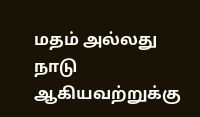மதம் அல்லது நாடு ஆகியவற்றுக்கு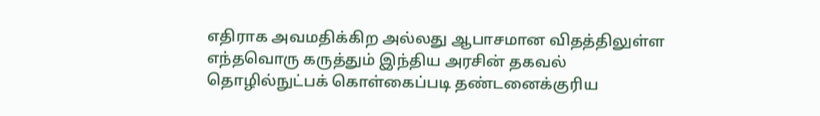எதிராக அவமதிக்கிற அல்லது ஆபாசமான விதத்திலுள்ள எந்தவொரு கருத்தும் இந்திய அரசின் தகவல் தொழில்நுட்பக் கொள்கைப்படி தண்டனைக்குரிய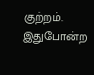குற்றம். இதுபோன்ற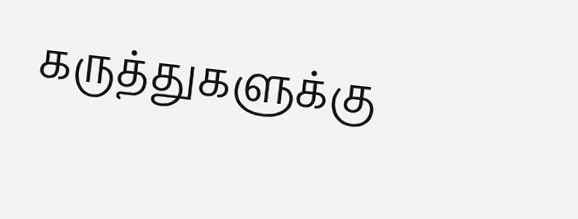கருத்துகளுக்கு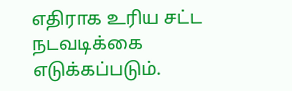எதிராக உரிய சட்ட நடவடிக்கை எடுக்கப்படும்.